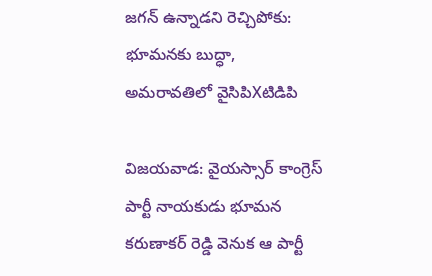జగన్ ఉన్నాడని రెచ్చిపోకు: భూమనకు బుద్ధా, అమరావతిలో వైసిపిXటిడిపి

విజయవాడ: వైయస్సార్ కాంగ్రెస్ పార్టీ నాయకుడు భూమన కరుణాకర్ రెడ్డి వెనుక ఆ పార్టీ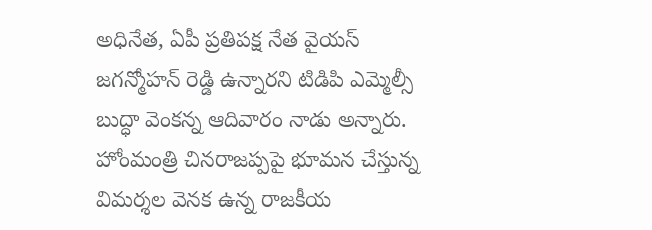అధినేత, ఏపీ ప్రతిపక్ష నేత వైయస్ జగన్మోహన్ రెడ్డి ఉన్నారని టిడిపి ఎమ్మెల్సీ బుద్ధా వెంకన్న ఆదివారం నాడు అన్నారు. హోంమంత్రి చినరాజప్పపై భూమన చేస్తున్న విమర్శల వెనక ఉన్న రాజకీయ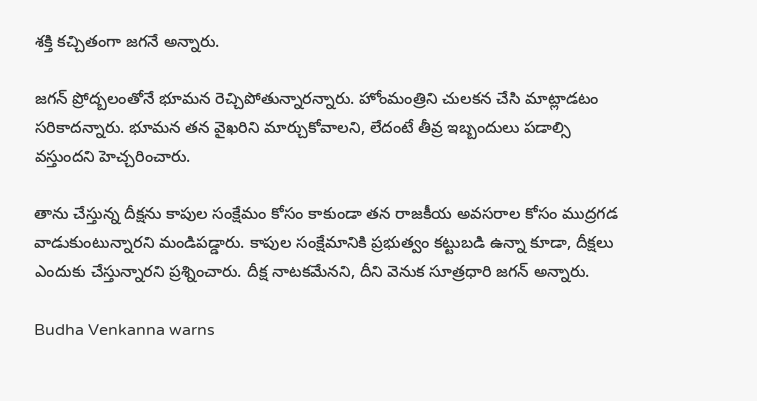శక్తి కచ్చితంగా జగనే అన్నారు.

జగన్ ప్రోద్బలంతోనే భూమన రెచ్చిపోతున్నారన్నారు. హోంమంత్రిని చులకన చేసి మాట్లాడటం సరికాదన్నారు. భూమన తన వైఖరిని మార్చుకోవాలని, లేదంటే తీవ్ర ఇబ్బందులు పడాల్సి వస్తుందని హెచ్చరించారు.

తాను చేస్తున్న దీక్షను కాపుల సంక్షేమం కోసం కాకుండా తన రాజకీయ అవసరాల కోసం ముద్రగడ వాడుకుంటున్నారని మండిపడ్డారు. కాపుల సంక్షేమానికి ప్రభుత్వం కట్టుబడి ఉన్నా కూడా, దీక్షలు ఎందుకు చేస్తున్నారని ప్రశ్నించారు. దీక్ష నాటకమేనని, దీని వెనుక సూత్రధారి జగన్ అన్నారు.

Budha Venkanna warns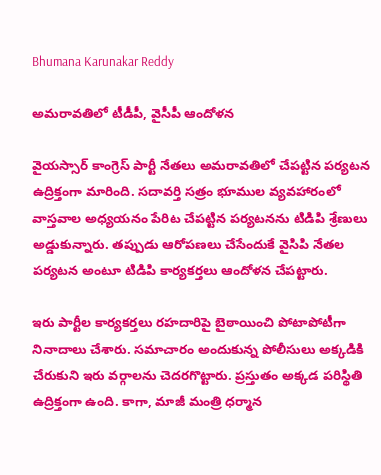Bhumana Karunakar Reddy

అమరావతిలో టీడీపీ, వైసీపీ ఆందోళన

వైయస్సార్ కాంగ్రెస్‌ పార్టీ నేతలు అమరావతిలో చేపట్టిన పర్యటన ఉద్రిక్తంగా మారింది. సదావర్తి సత్రం భూముల వ్యవహారంలో వాస్తవాల అధ్యయనం పేరిట చేపట్టిన పర్యటనను టిడిపి శ్రేణులు అడ్డుకున్నారు. తప్పుడు ఆరోపణలు చేసేందుకే వైసిపి నేతల పర్యటన అంటూ టిడిపి కార్యకర్తలు ఆందోళన చేపట్టారు.

ఇరు పార్టీల కార్యకర్తలు రహదారిపై బైఠాయించి పోటాపోటీగా నినాదాలు చేశారు. సమాచారం అందుకున్న పోలీసులు అక్కడికి చేరుకుని ఇరు వర్గాలను చెదరగొట్టారు. ప్రస్తుతం అక్కడ పరిస్థితి ఉద్రిక్తంగా ఉంది. కాగా, మాజీ మంత్రి ధర్మాన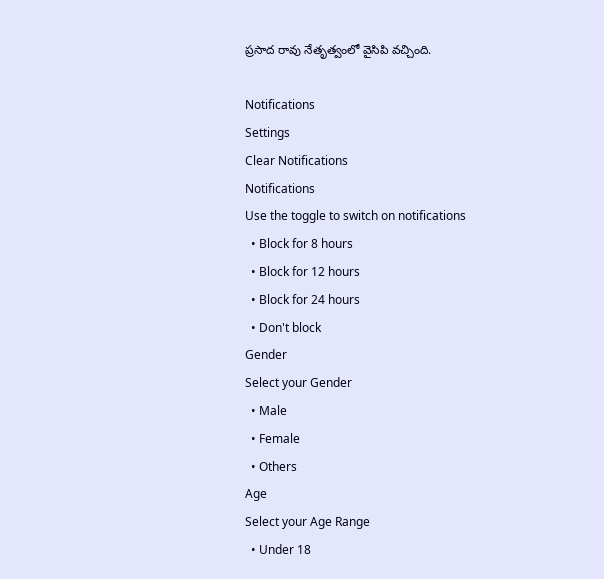ప్రసాద రావు నేతృత్వంలో వైసిపి వచ్చింది.

Notifications
Settings
Clear Notifications
Notifications
Use the toggle to switch on notifications
  • Block for 8 hours
  • Block for 12 hours
  • Block for 24 hours
  • Don't block
Gender
Select your Gender
  • Male
  • Female
  • Others
Age
Select your Age Range
  • Under 18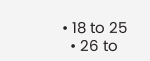• 18 to 25
  • 26 to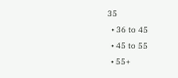35
  • 36 to 45
  • 45 to 55
  • 55+